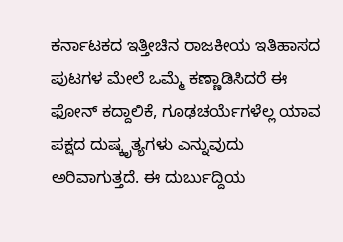ಕರ್ನಾಟಕದ ಇತ್ತೀಚಿನ ರಾಜಕೀಯ ಇತಿಹಾಸದ ಪುಟಗಳ ಮೇಲೆ ಒಮ್ಮೆ ಕಣ್ಣಾಡಿಸಿದರೆ ಈ ಫೋನ್ ಕದ್ದಾಲಿಕೆ, ಗೂಢಚರ್ಯೆಗಳೆಲ್ಲ ಯಾವ ಪಕ್ಷದ ದುಷ್ಕೃತ್ಯಗಳು ಎನ್ನುವುದು ಅರಿವಾಗುತ್ತದೆ. ಈ ದುರ್ಬುದ್ದಿಯ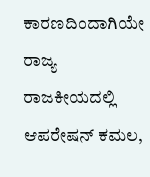ಕಾರಣದಿಂದಾಗಿಯೇ ರಾಜ್ಯ ರಾಜಕೀಯದಲ್ಲಿ ಆಪರೇಷನ್ ಕಮಲ,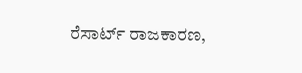ರೆಸಾರ್ಟ್ ರಾಜಕಾರಣ,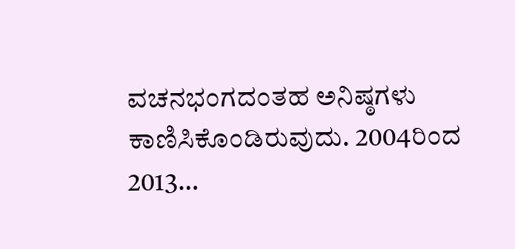ವಚನಭಂಗದಂತಹ ಅನಿಷ್ಠಗಳು ಕಾಣಿಸಿಕೊಂಡಿರುವುದು. 2004ರಿಂದ 2013…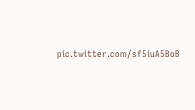pic.twitter.com/sf5iuA5BoB